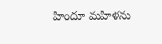హిందూ మహిళను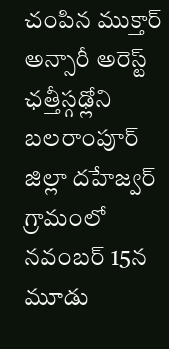చంపిన ముక్తార్ అన్సారీ అరెస్ట్
ఛత్తీస్గఢ్లోని బలరాంపూర్ జిల్లా దహేజ్వర్ గ్రామంలో నవంబర్ 15న మూడు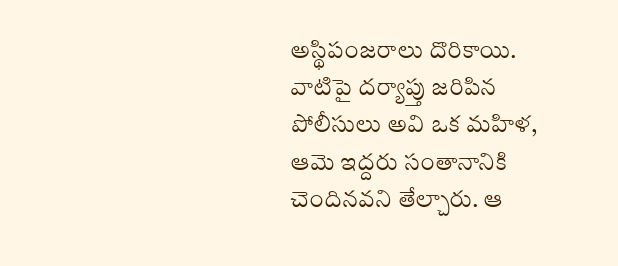అస్థిపంజరాలు దొరికాయి. వాటిపై దర్యాప్తు జరిపిన పోలీసులు అవి ఒక మహిళ, ఆమె ఇద్దరు సంతానానికి చెందినవని తేల్చారు. ఆ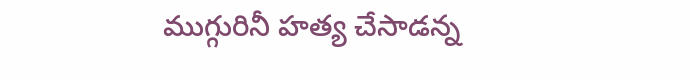ముగ్గురినీ హత్య చేసాడన్న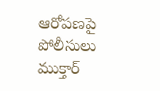ఆరోపణపై పోలీసులు ముక్తార్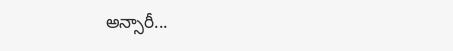అన్సారీ...